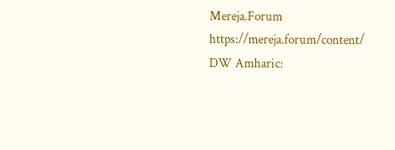Mereja.Forum
https://mereja.forum/content/
DW Amharic: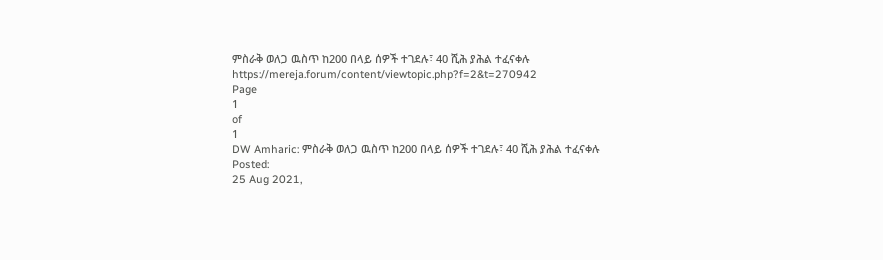ምስራቅ ወለጋ ዉስጥ ከ200 በላይ ሰዎች ተገደሉ፣ 40 ሺሕ ያሕል ተፈናቀሉ
https://mereja.forum/content/viewtopic.php?f=2&t=270942
Page
1
of
1
DW Amharic: ምስራቅ ወለጋ ዉስጥ ከ200 በላይ ሰዎች ተገደሉ፣ 40 ሺሕ ያሕል ተፈናቀሉ
Posted:
25 Aug 2021,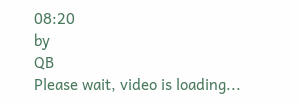08:20
by
QB
Please wait, video is loading...